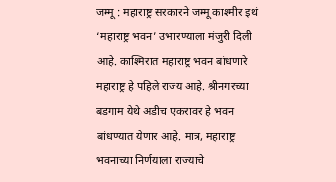जम्मू : महाराष्ट्र सरकारने जम्मू काश्मीर इथं ‘महाराष्ट्र भवन’ उभारण्याला मंजुरी दिली आहे. काश्मिरात महाराष्ट्र भवन बांधणारे महाराष्ट्र हे पहिले राज्य आहे. श्रीनगरच्या बडगाम येथे अडीच एकरावर हे भवन बांधण्यात येणार आहे. मात्र, महाराष्ट्र भवनाच्या निर्णयाला राज्याचे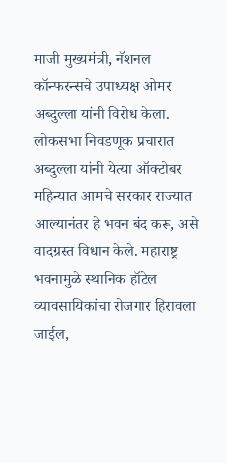माजी मुख्यमंत्री, नॅशनल कॉन्फरन्सचे उपाध्यक्ष ओमर अब्दुल्ला यांनी विरोध केला.
लोकसभा निवडणूक प्रचारात अब्दुल्ला यांनी येत्या ऑक्टोबर महिन्यात आमचे सरकार राज्यात आल्यानंतर हे भवन बंद करू, असे वादग्रस्त विधान केले. महाराष्ट्र भवनामुळे स्थानिक हॉटेल व्यावसायिकांचा रोजगार हिरावला जाईल,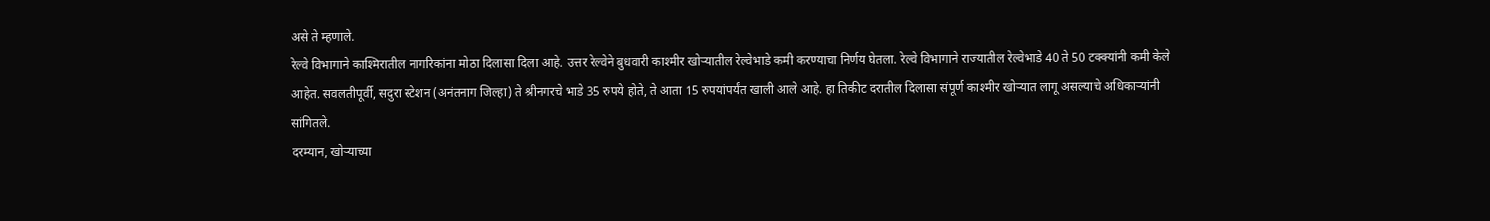असे ते म्हणाले.
रेल्वे विभागाने काश्मिरातील नागरिकांना मोठा दिलासा दिला आहे. उत्तर रेल्वेने बुधवारी काश्मीर खोऱ्यातील रेल्वेभाडे कमी करण्याचा निर्णय घेतला. रेल्वे विभागाने राज्यातील रेल्वेभाडे 40 ते 50 टक्क्यांनी कमी केले आहेत. सवलतीपूर्वी, सदुरा स्टेशन (अनंतनाग जिल्हा) ते श्रीनगरचे भाडे 35 रुपये होते, ते आता 15 रुपयांपर्यंत खाली आले आहे. हा तिकीट दरातील दिलासा संपूर्ण काश्मीर खोऱ्यात लागू असल्याचे अधिकाऱ्यांनी सांगितले.
दरम्यान, खोऱ्याच्या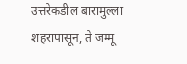उत्तरेकडील बारामुल्ला शहरापासून, ते जम्मू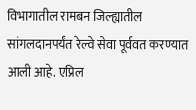विभागातील रामबन जिल्ह्यातील सांगलदानपर्यंत रेल्वे सेवा पूर्ववत करण्यात आली आहे. एप्रिल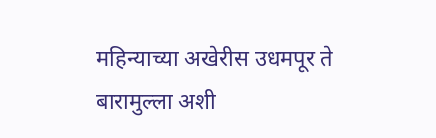महिन्याच्या अखेरीस उधमपूर ते बारामुल्ला अशी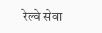रेल्वे सेवा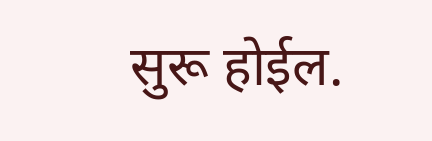सुरू होईल.